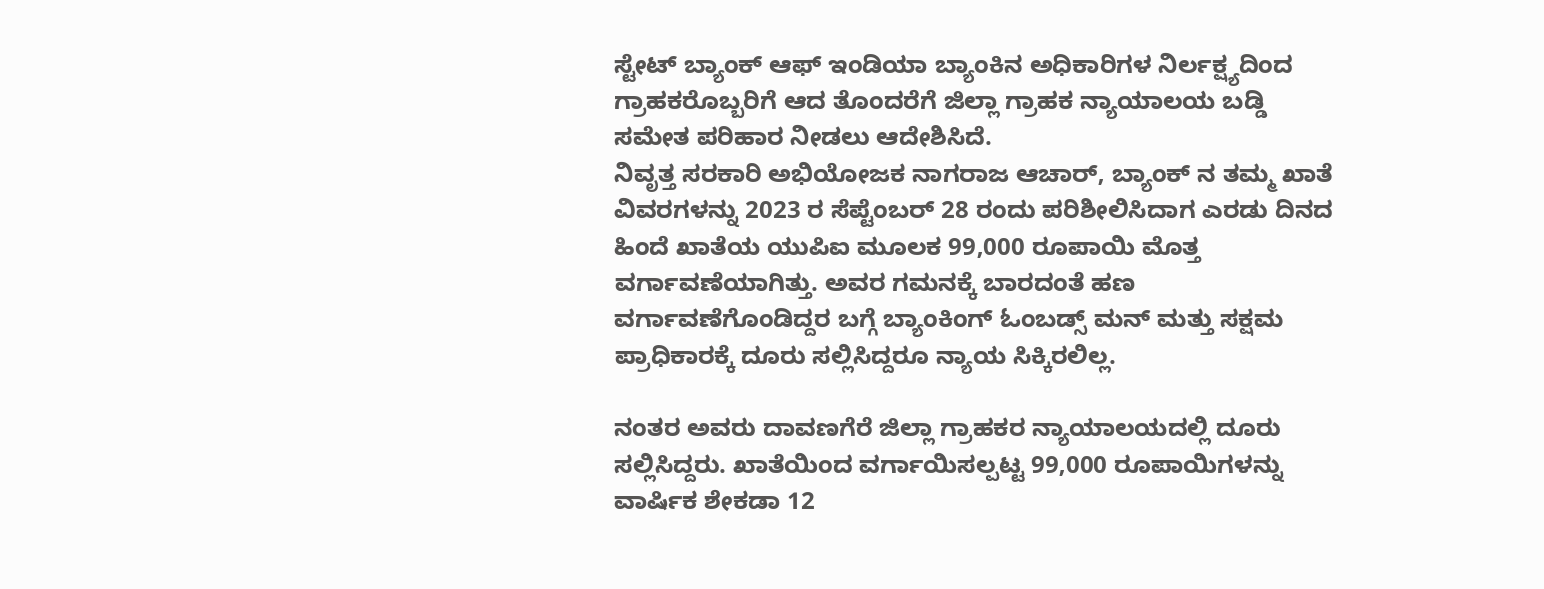ಸ್ಟೇಟ್ ಬ್ಯಾಂಕ್ ಆಫ್ ಇಂಡಿಯಾ ಬ್ಯಾಂಕಿನ ಅಧಿಕಾರಿಗಳ ನಿರ್ಲಕ್ಷ್ಯದಿಂದ ಗ್ರಾಹಕರೊಬ್ಬರಿಗೆ ಆದ ತೊಂದರೆಗೆ ಜಿಲ್ಲಾ ಗ್ರಾಹಕ ನ್ಯಾಯಾಲಯ ಬಡ್ಡಿ ಸಮೇತ ಪರಿಹಾರ ನೀಡಲು ಆದೇಶಿಸಿದೆ.
ನಿವೃತ್ತ ಸರಕಾರಿ ಅಭಿಯೋಜಕ ನಾಗರಾಜ ಆಚಾರ್, ಬ್ಯಾಂಕ್ ನ ತಮ್ಮ ಖಾತೆ ವಿವರಗಳನ್ನು 2023 ರ ಸೆಪ್ಟೆಂಬರ್ 28 ರಂದು ಪರಿಶೀಲಿಸಿದಾಗ ಎರಡು ದಿನದ ಹಿಂದೆ ಖಾತೆಯ ಯುಪಿಐ ಮೂಲಕ 99,000 ರೂಪಾಯಿ ಮೊತ್ತ ವರ್ಗಾವಣೆಯಾಗಿತ್ತು. ಅವರ ಗಮನಕ್ಕೆ ಬಾರದಂತೆ ಹಣ ವರ್ಗಾವಣೆಗೊಂಡಿದ್ದರ ಬಗ್ಗೆ ಬ್ಯಾಂಕಿಂಗ್ ಓಂಬಡ್ಸ್ ಮನ್ ಮತ್ತು ಸಕ್ಷಮ ಪ್ರಾಧಿಕಾರಕ್ಕೆ ದೂರು ಸಲ್ಲಿಸಿದ್ದರೂ ನ್ಯಾಯ ಸಿಕ್ಕಿರಲಿಲ್ಲ.

ನಂತರ ಅವರು ದಾವಣಗೆರೆ ಜಿಲ್ಲಾ ಗ್ರಾಹಕರ ನ್ಯಾಯಾಲಯದಲ್ಲಿ ದೂರು ಸಲ್ಲಿಸಿದ್ದರು. ಖಾತೆಯಿಂದ ವರ್ಗಾಯಿಸಲ್ಪಟ್ಟ 99,000 ರೂಪಾಯಿಗಳನ್ನು ವಾರ್ಷಿಕ ಶೇಕಡಾ 12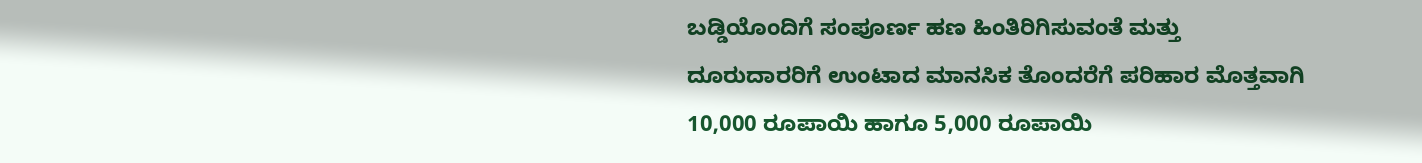ಬಡ್ಡಿಯೊಂದಿಗೆ ಸಂಪೂರ್ಣ ಹಣ ಹಿಂತಿರಿಗಿಸುವಂತೆ ಮತ್ತು ದೂರುದಾರರಿಗೆ ಉಂಟಾದ ಮಾನಸಿಕ ತೊಂದರೆಗೆ ಪರಿಹಾರ ಮೊತ್ತವಾಗಿ 10,000 ರೂಪಾಯಿ ಹಾಗೂ 5,000 ರೂಪಾಯಿ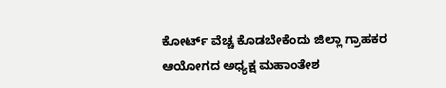ಕೋರ್ಟ್ ವೆಚ್ಚ ಕೊಡಬೇಕೆಂದು ಜಿಲ್ಲಾ ಗ್ರಾಹಕರ ಆಯೋಗದ ಅಧ್ಯಕ್ಷ ಮಹಾಂತೇಶ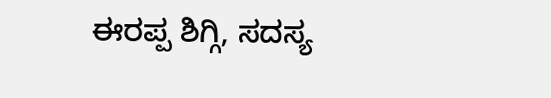ಈರಪ್ಪ ಶಿಗ್ಗಿ, ಸದಸ್ಯ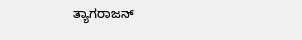ತ್ಯಾಗರಾಜನ್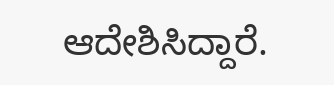ಆದೇಶಿಸಿದ್ದಾರೆ.